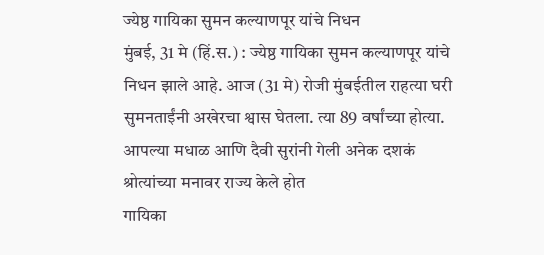ज्येष्ठ गायिका सुमन कल्याणपूर यांचे निधन
मुंबई, 31 मे (हिं.स.) : ज्येष्ठ गायिका सुमन कल्याणपूर यांचे निधन झाले आहे. आज (31 मे) रोजी मुंबईतील राहत्या घरी सुमनताईंनी अखेरचा श्वास घेतला. त्या 89 वर्षांच्या होत्या. आपल्या मधाळ आणि दैवी सुरांनी गेली अनेक दशकं श्रोत्यांच्या मनावर राज्य केले होत
गायिका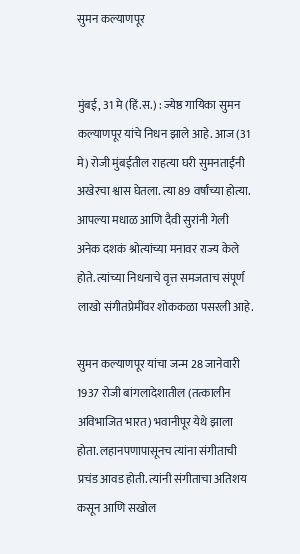सुमन कल्याणपूर


मुंबई, 31 मे (हिं.स.) : ज्येष्ठ गायिका सुमन कल्याणपूर यांचे निधन झाले आहे. आज (31 मे) रोजी मुंबईतील राहत्या घरी सुमनताईंनी अखेरचा श्वास घेतला. त्या 89 वर्षांच्या होत्या. आपल्या मधाळ आणि दैवी सुरांनी गेली अनेक दशकं श्रोत्यांच्या मनावर राज्य केले होते. त्यांच्या निधनाचे वृत्त समजताच संपूर्ण लाखो संगीतप्रेमींवर शोककळा पसरली आहे.

सुमन कल्याणपूर यांचा जन्म 28 जानेवारी 1937 रोजी बांगलादेशातील (तत्कालीन अविभाजित भारत) भवानीपूर येथे झाला होता. लहानपणापासूनच त्यांना संगीताची प्रचंड आवड होती. त्यांनी संगीताचा अतिशय कसून आणि सखोल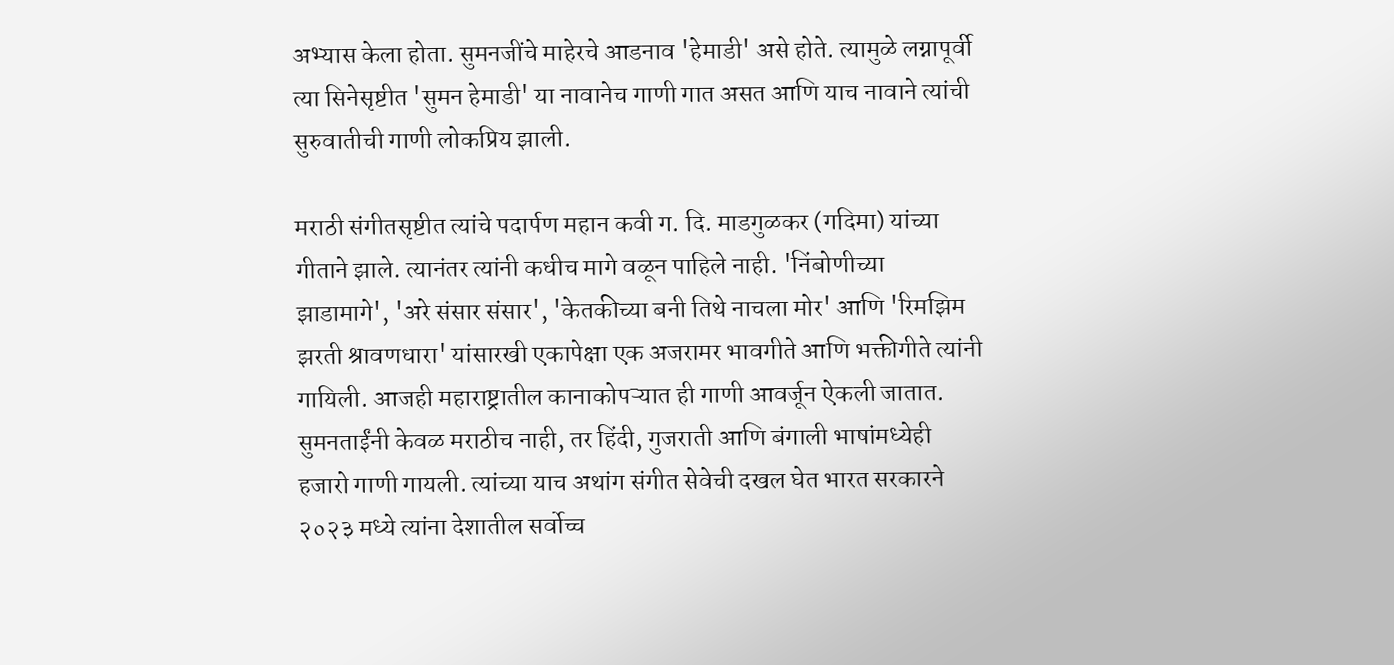अभ्यास केला होता. सुमनजींचे माहेरचे आडनाव 'हेमाडी' असे होते. त्यामुळे लग्नापूर्वी त्या सिनेसृष्टीत 'सुमन हेमाडी' या नावानेच गाणी गात असत आणि याच नावाने त्यांची सुरुवातीची गाणी लोकप्रिय झाली.

मराठी संगीतसृष्टीत त्यांचे पदार्पण महान कवी ग. दि. माडगुळकर (गदिमा) यांच्या गीताने झाले. त्यानंतर त्यांनी कधीच मागे वळून पाहिले नाही. 'निंबोणीच्या झाडामागे', 'अरे संसार संसार', 'केतकीच्या बनी तिथे नाचला मोर' आणि 'रिमझिम झरती श्रावणधारा' यांसारखी एकापेक्षा एक अजरामर भावगीते आणि भक्तीगीते त्यांनी गायिली. आजही महाराष्ट्रातील कानाकोपऱ्यात ही गाणी आवर्जून ऐकली जातात. सुमनताईंनी केवळ मराठीच नाही, तर हिंदी, गुजराती आणि बंगाली भाषांमध्येही हजारो गाणी गायली. त्यांच्या याच अथांग संगीत सेवेची दखल घेत भारत सरकारने २०२३ मध्ये त्यांना देशातील सर्वोच्च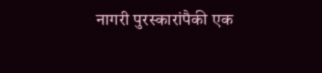नागरी पुरस्कारांपैकी एक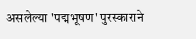असलेल्या 'पद्मभूषण' पुरस्काराने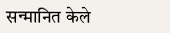सन्मानित केले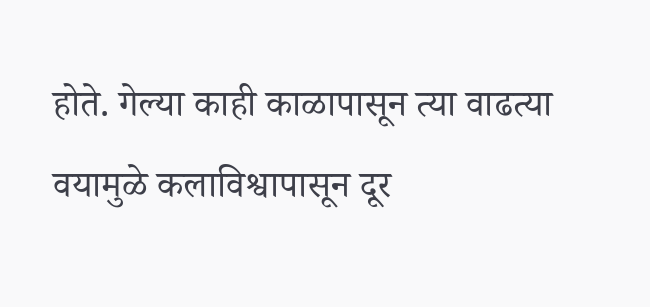होते. गेल्या काही काळापासून त्या वाढत्या वयामुळे कलाविश्वापासून दूर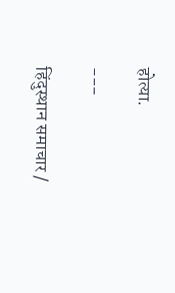होत्या.

---

हिंदुस्थान समाचार /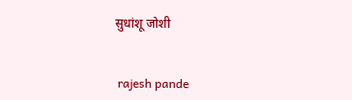सुधांशू जोशी


 rajesh pande